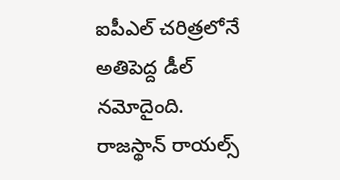ఐపీఎల్ చరిత్రలోనే అతిపెద్ద డీల్ నమోదైంది. రాజస్థాన్ రాయల్స్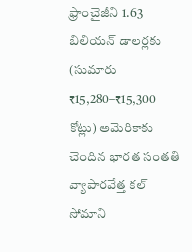ఫ్రాంచైజీని 1.63 బిలియన్ డాలర్లకు (సుమారు ₹15,280–₹15,300 కోట్లు) అమెరికాకు చెందిన భారత సంతతి వ్యాపారవేత్త కల్ సోమాని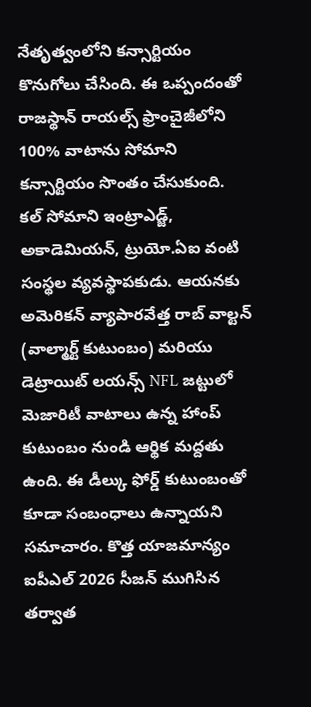నేతృత్వంలోని కన్సార్టియం కొనుగోలు చేసింది. ఈ ఒప్పందంతో రాజస్థాన్ రాయల్స్ ఫ్రాంచైజీలోని 100% వాటాను సోమాని కన్సార్టియం సొంతం చేసుకుంది.
కల్ సోమాని ఇంట్రాఎడ్జ్, అకాడెమియన్, ట్రుయో.ఏఐ వంటి సంస్థల వ్యవస్థాపకుడు. ఆయనకు అమెరికన్ వ్యాపారవేత్త రాబ్ వాల్టన్ (వాల్మార్ట్ కుటుంబం) మరియు డెట్రాయిట్ లయన్స్ NFL జట్టులో మెజారిటీ వాటాలు ఉన్న హాంప్ కుటుంబం నుండి ఆర్థిక మద్దతు ఉంది. ఈ డీల్కు ఫోర్డ్ కుటుంబంతో కూడా సంబంధాలు ఉన్నాయని సమాచారం. కొత్త యాజమాన్యం ఐపీఎల్ 2026 సీజన్ ముగిసిన తర్వాత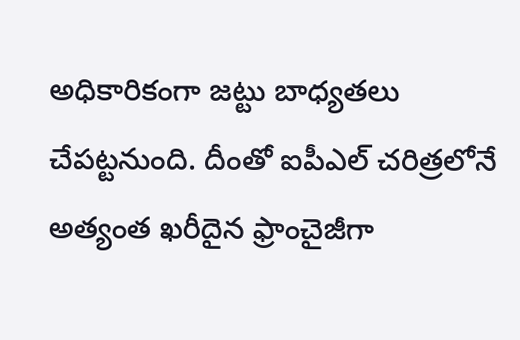అధికారికంగా జట్టు బాధ్యతలు చేపట్టనుంది. దీంతో ఐపీఎల్ చరిత్రలోనే అత్యంత ఖరీదైన ఫ్రాంచైజీగా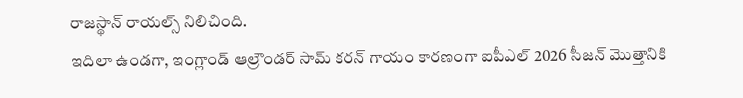రాజస్థాన్ రాయల్స్ నిలిచింది.
ఇదిలా ఉండగా, ఇంగ్లాండ్ ఆల్రౌండర్ సామ్ కరన్ గాయం కారణంగా ఐపీఎల్ 2026 సీజన్ మొత్తానికి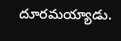దూరమయ్యాడు.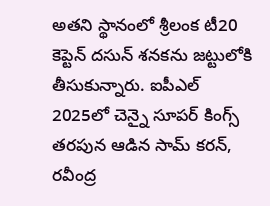అతని స్థానంలో శ్రీలంక టీ20 కెప్టెన్ దసున్ శనకను జట్టులోకి తీసుకున్నారు. ఐపీఎల్ 2025లో చెన్నై సూపర్ కింగ్స్ తరపున ఆడిన సామ్ కరన్, రవీంద్ర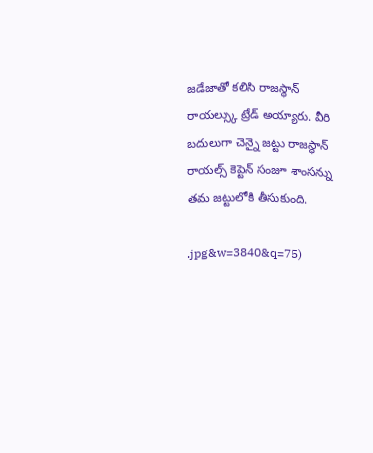జడేజాతో కలిసి రాజస్థాన్ రాయల్స్కు ట్రేడ్ అయ్యారు. వీరి బదులుగా చెన్నై జట్టు రాజస్థాన్ రాయల్స్ కెప్టెన్ సంజూ శాంసన్ను తమ జట్టులోకి తీసుకుంది.

.jpg&w=3840&q=75)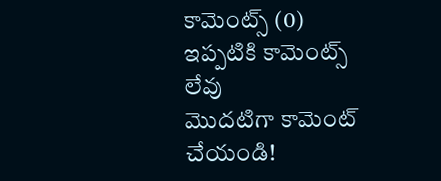కామెంట్స్ (0)
ఇప్పటికి కామెంట్స్ లేవు
మొదటిగా కామెంట్ చేయండి!